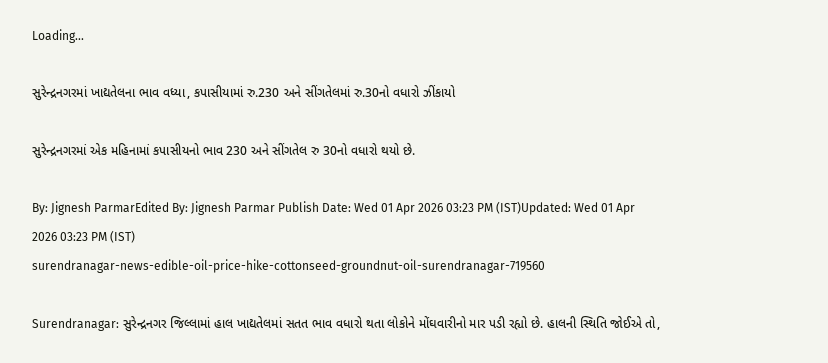Loading...

સુરેન્દ્રનગરમાં ખાદ્યતેલના ભાવ વધ્યા, કપાસીયામાં રુ.230 અને સીંગતેલમાં રુ.30નો વધારો ઝીંકાયો

સુરેન્દ્રનગરમાં એક મહિનામાં કપાસીયનો ભાવ 230 અને સીંગતેલ રુ 30નો વધારો થયો છે.

By: Jignesh ParmarEdited By: Jignesh Parmar Publish Date: Wed 01 Apr 2026 03:23 PM (IST)Updated: Wed 01 Apr 2026 03:23 PM (IST)
surendranagar-news-edible-oil-price-hike-cottonseed-groundnut-oil-surendranagar-719560

Surendranagar: સુરેન્દ્રનગર જિલ્લામાં હાલ ખાદ્યતેલમાં સતત ભાવ વધારો થતા લોકોને મોંઘવારીનો માર પડી રહ્યો છે. હાલની સ્થિતિ જોઈએ તો,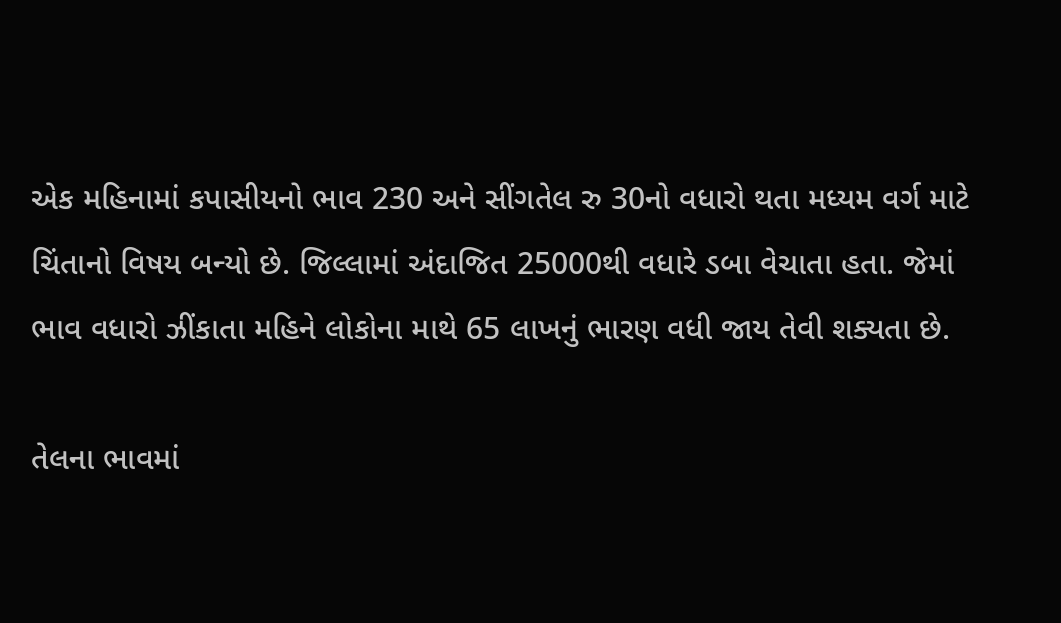એક મહિનામાં કપાસીયનો ભાવ 230 અને સીંગતેલ રુ 30નો વધારો થતા મધ્યમ વર્ગ માટે ચિંતાનો વિષય બન્યો છે. જિલ્લામાં અંદાજિત 25000થી વધારે ડબા વેચાતા હતા. જેમાં ભાવ વધારો ઝીંકાતા મહિને લોકોના માથે 65 લાખનું ભારણ વધી જાય તેવી શક્યતા છે.

તેલના ભાવમાં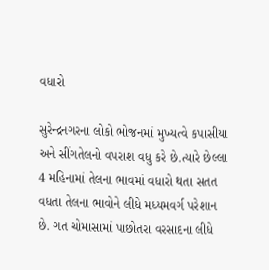વધારો

સુરેન્દ્રનગરના લોકો ભોજનમાં મુખ્યત્વે કપાસીયા અને સીંગતેલનો વપરાશ વધુ કરે છે.ત્યારે છેલ્લા 4 મહિનામાં તેલના ભાવમાં વધારો થતા સતત વધતા તેલના ભાવોને લીધે મધ્યમવર્ગ પરેશાન છે. ગત ચોમાસામાં પાછોતરા વરસાદના લીધે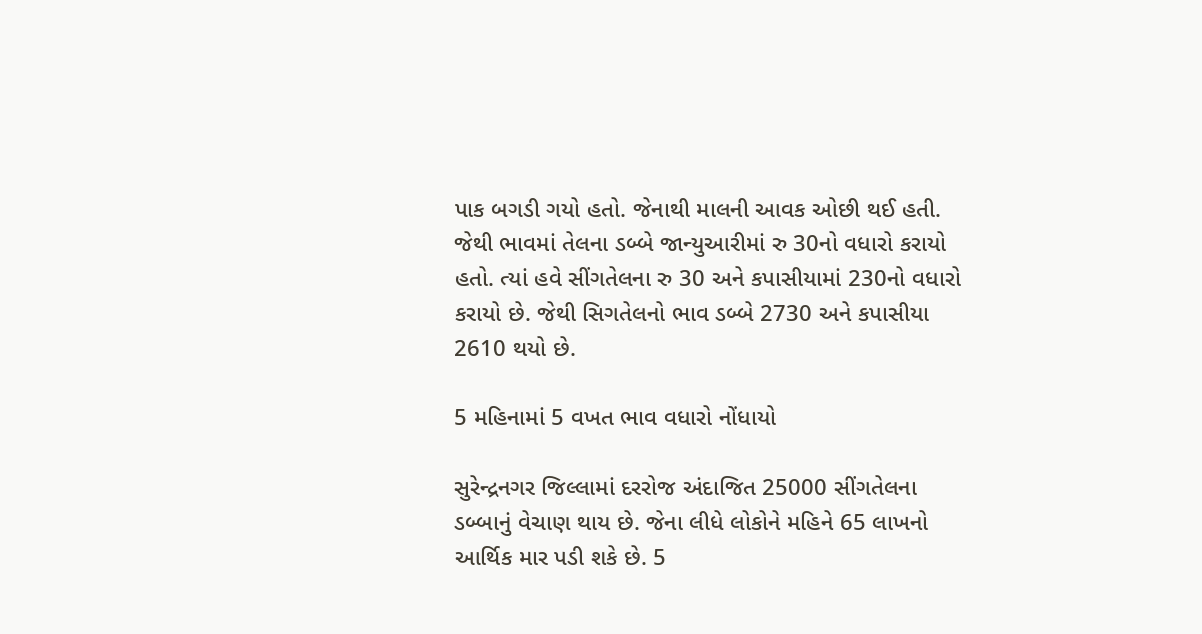પાક બગડી ગયો હતો. જેનાથી માલની આવક ઓછી થઈ હતી. જેથી ભાવમાં તેલના ડબ્બે જાન્યુઆરીમાં રુ 30નો વધારો કરાયો હતો. ત્યાં હવે સીંગતેલના રુ 30 અને કપાસીયામાં 230નો વધારો કરાયો છે. જેથી સિગતેલનો ભાવ ડબ્બે 2730 અને કપાસીયા 2610 થયો છે.

5 મહિનામાં 5 વખત ભાવ વધારો નોંધાયો

સુરેન્દ્રનગર જિલ્લામાં દરરોજ અંદાજિત 25000 સીંગતેલના ડબ્બાનું વેચાણ થાય છે. જેના લીધે લોકોને મહિને 65 લાખનો આર્થિક માર પડી શકે છે. 5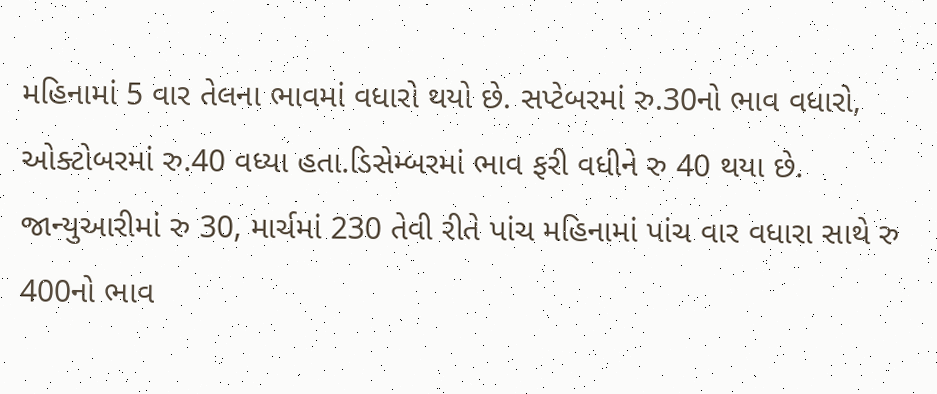મહિનામાં 5 વાર તેલના ભાવમાં વધારો થયો છે. સપ્ટેબરમાં રુ.30નો ભાવ વધારો, ઓક્ટોબરમાં રુ.40 વધ્યા હતા.ડિસેમ્બરમાં ભાવ ફરી વધીને રુ 40 થયા છે. જાન્યુઆરીમાં રુ 30, માર્ચમાં 230 તેવી રીતે પાંચ મહિનામાં પાંચ વાર વધારા સાથે રુ 400નો ભાવ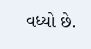વધ્યો છે.